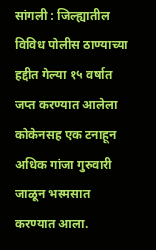सांगली : जिल्ह्यातील विविध पोलीस ठाण्याच्या हद्दीत गेल्या १५ वर्षात जप्त करण्यात आलेला कोकेनसह एक टनाहून अधिक गांजा गुरुवारी जाळून भस्मसात करण्यात आला.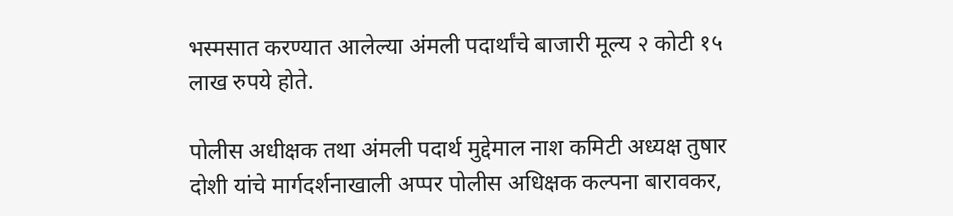भस्मसात करण्यात आलेल्या अंमली पदार्थांचे बाजारी मूल्य २ कोटी १५ लाख रुपये होते.

पोलीस अधीक्षक तथा अंमली पदार्थ मुद्देमाल नाश कमिटी अध्यक्ष तुषार दोशी यांचे मार्गदर्शनाखाली अप्पर पोलीस अधिक्षक कल्पना बारावकर,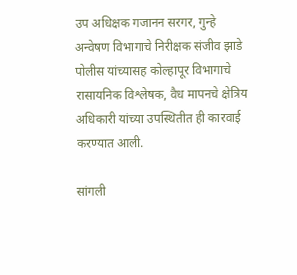उप अधिक्षक गजानन सरगर, गुन्हे अन्वेषण विभागाचे निरीक्षक संजीव झाडे पोलीस यांच्यासह कोल्हापूर विभागाचे रासायनिक विश्लेषक, वैध मापनचे क्षेत्रिय अधिकारी यांच्या उपस्थितीत ही कारवाई करण्यात आली.

सांगली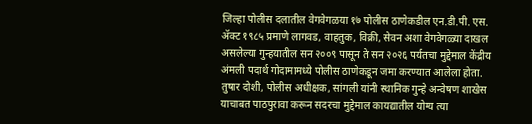जिल्हा पोलीस दलातील वेगवेगळया १७ पोलीस ठाणेकडील एन.डी.पी. एस. ॲक्ट १९८५ प्रमाणे लागवड, वाहतुक, विक्री, सेवन अशा वेगवेगळ्या दाखल असलेल्या गुन्हयातील सन २००९ पासून ते सन २०२६ पर्यतचा मुद्देमाल केंद्रीय अंमली पदार्थ गोदामामध्ये पोलीस ठाणेकडून जमा करण्यात आलेला होता. तुषार दोशी, पोलीस अधीक्षक, सांगली यांनी स्थानिक गुन्हे अन्वेषण शाखेस याचाबत पाठपुरावा करून सदरचा मुद्देमाल कायद्यातील योग्य त्या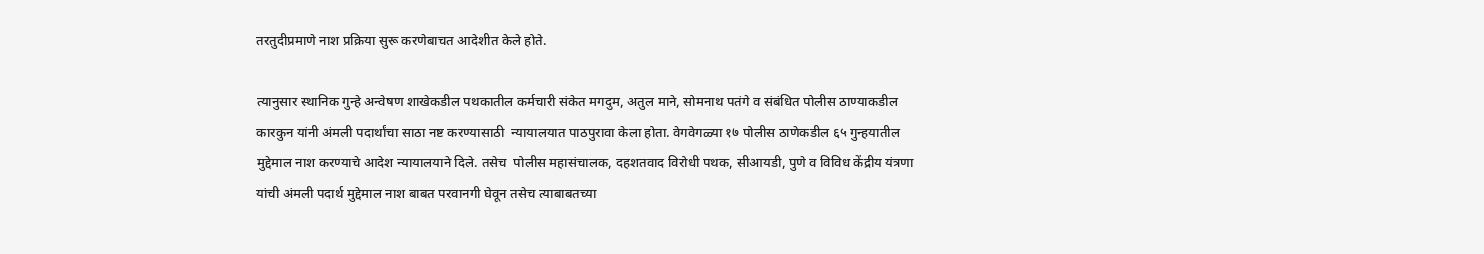तरतुदीप्रमाणे नाश प्रक्रिया सुरू करणेबाचत आदेशीत केले होते.

त्यानुसार स्थानिक गुन्हे अन्वेषण शाखेकडील पथकातील कर्मचारी संकेत मगदुम, अतुल माने, सोमनाथ पतंगे व संबंधित पोलीस ठाण्याकडील कारकुन यांनी अंमली पदार्थांचा साठा नष्ट करण्यासाठी  न्यायालयात पाठपुरावा केला होता. वेगवेगळ्या १७ पोलीस ठाणेकडील ६५ गुन्हयातील मुद्देमाल नाश करण्याचे आदेश न्यायालयाने दिले. तसेच  पोलीस महासंचालक, दहशतवाद विरोधी पथक, सीआयडी, पुणे व विविध केंद्रीय यंत्रणा यांची अंमली पदार्थ मुद्देमाल नाश बाबत परवानगी घेवून तसेच त्याबाबतच्या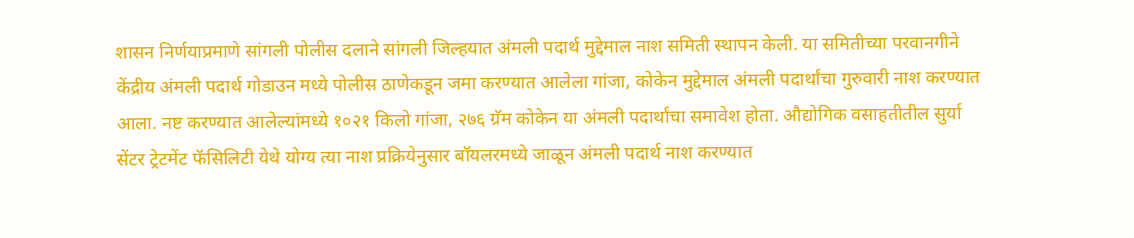शासन निर्णयाप्रमाणे सांगली पोलीस दलाने सांगली जिल्हयात अंमली पदार्थ मुद्देमाल नाश समिती स्थापन केली. या समितीच्या परवानगीने केंद्रीय अंमली पदार्थ गोडाउन मध्ये पोलीस ठाणेकडून जमा करण्यात आलेला गांजा, कोकेन मुद्देमाल अंमली पदार्थांचा गुरुवारी नाश करण्यात आला. नष्ट करण्यात आलेल्यांमध्ये १०२१ किलो गांजा, २७६ ग्रॅम कोकेन या अंमली पदार्थांचा समावेश होता. औद्योगिक वसाहतीतील सुर्या सेंटर ट्रेटमेंट फॅसिलिटी येथे योग्य त्या नाश प्रक्रियेनुसार बॉयलरमध्ये जाळून अंमली पदार्थ नाश करण्यात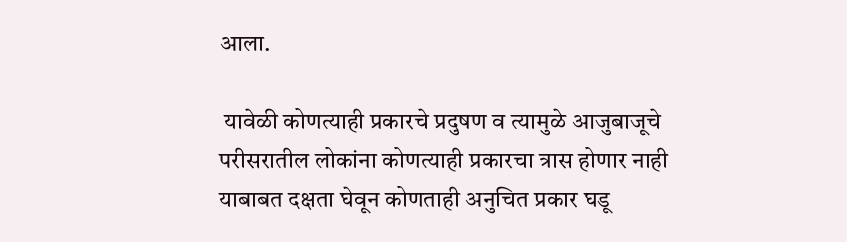आला.

 यावेळी कोणत्याही प्रकारचे प्रदुषण व त्यामुळे आजुबाजूचे परीसरातील लोकांना कोणत्याही प्रकारचा त्रास होणार नाही याबाबत दक्षता घेवून कोणताही अनुचित प्रकार घडू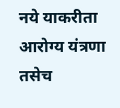नये याकरीता आरोग्य यंत्रणा तसेच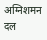अग्निशमन दल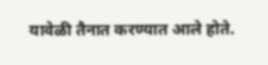यावेळी तैनात करण्यात आले होते.